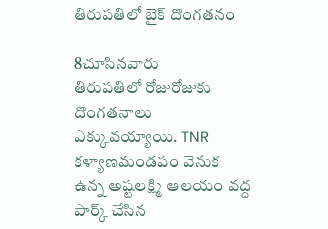తిరుపతిలో బైక్ దొంగతనం

8చూసినవారు
తిరుపతిలో రోజురోజుకు దొంగతనాలు ఎక్కువయ్యాయి. TNR కళ్యాణమండపం వెనుక ఉన్న అష్టలక్ష్మి ఆలయం వద్ద పార్క్ చేసిన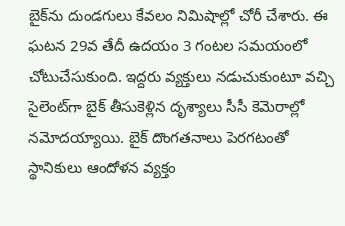బైక్‌ను దుండగులు కేవలం నిమిషాల్లో చోరీ చేశారు. ఈ ఘటన 29వ తేదీ ఉదయం 3 గంటల సమయంలో చోటుచేసుకుంది. ఇద్దరు వ్యక్తులు నడుచుకుంటూ వచ్చి సైలెంట్‌గా బైక్ తీసుకెళ్లిన దృశ్యాలు సీసీ కెమెరాల్లో నమోదయ్యాయి. బైక్ దొంగతనాలు పెరగటంతో స్థానికులు ఆందోళన వ్యక్తం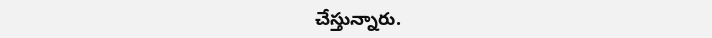చేస్తున్నారు.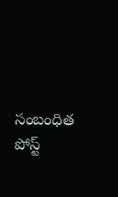సంబంధిత పోస్ట్